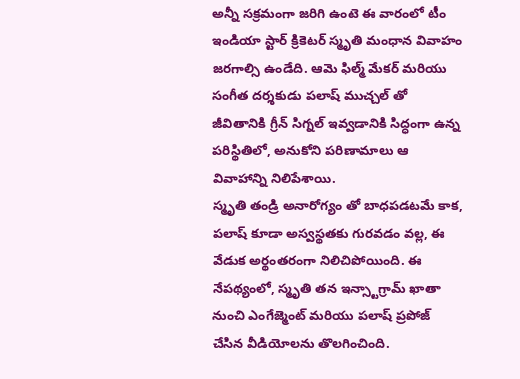అన్నీ సక్రమంగా జరిగి ఉంటె ఈ వారంలో టీం ఇండియా స్టార్ క్రికెటర్ స్మృతి మంధాన వివాహం జరగాల్సి ఉండేది. ఆమె ఫిల్మ్ మేకర్ మరియు సంగీత దర్శకుడు పలాష్ ముచ్చల్ తో జీవితానికి గ్రీన్ సిగ్నల్ ఇవ్వడానికి సిద్ధంగా ఉన్న పరిస్థితిలో, అనుకోని పరిణామాలు ఆ వివాహాన్ని నిలిపేశాయి.
స్మృతి తండ్రి అనారోగ్యం తో బాధపడటమే కాక, పలాష్ కూడా అస్వస్థతకు గురవడం వల్ల, ఈ వేడుక అర్థంతరంగా నిలిచిపోయింది. ఈ నేపథ్యంలో, స్మృతి తన ఇన్స్టాగ్రామ్ ఖాతా నుంచి ఎంగేజ్మెంట్ మరియు పలాష్ ప్రపోజ్ చేసిన వీడియోలను తొలగించింది.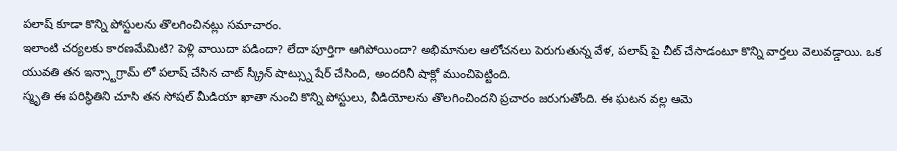పలాష్ కూడా కొన్ని పోస్టులను తొలగించినట్లు సమాచారం.
ఇలాంటి చర్యలకు కారణమేమిటి? పెళ్లి వాయిదా పడిందా? లేదా పూర్తిగా ఆగిపోయిందా? అభిమానుల ఆలోచనలు పెరుగుతున్న వేళ, పలాష్ పై చీట్ చేసాడంటూ కొన్ని వార్తలు వెలువడ్డాయి. ఒక యువతి తన ఇన్స్టాగ్రామ్ లో పలాష్ చేసిన చాట్ స్క్రీన్ షాట్స్ను షేర్ చేసింది, అందరినీ షాక్లో ముంచిపెట్టింది.
స్మృతి ఈ పరిస్థితిని చూసి తన సోషల్ మీడియా ఖాతా నుంచి కొన్ని పోస్టులు, వీడియోలను తొలగించిందని ప్రచారం జరుగుతోంది. ఈ ఘటన వల్ల ఆమె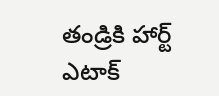తండ్రికి హార్ట్ ఎటాక్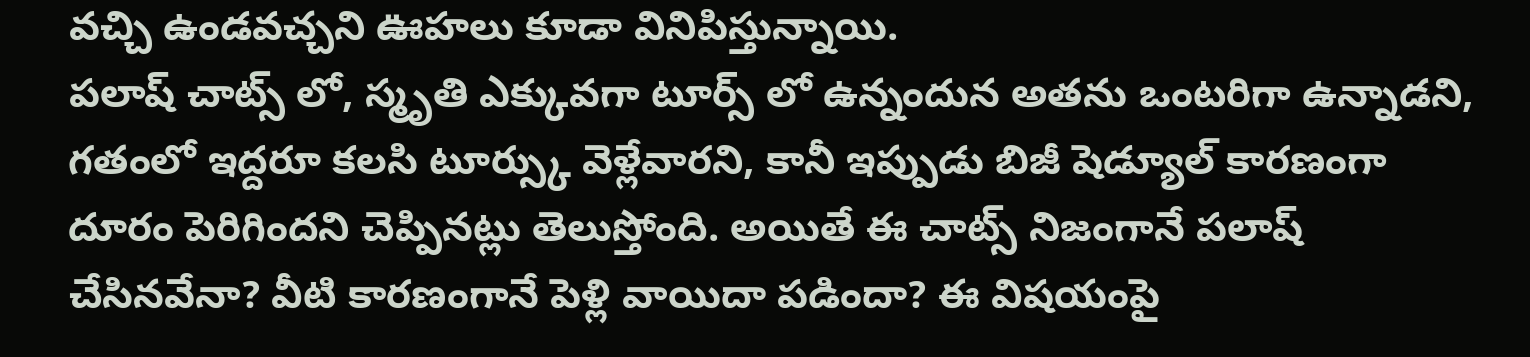వచ్చి ఉండవచ్చని ఊహలు కూడా వినిపిస్తున్నాయి.
పలాష్ చాట్స్ లో, స్మృతి ఎక్కువగా టూర్స్ లో ఉన్నందున అతను ఒంటరిగా ఉన్నాడని, గతంలో ఇద్దరూ కలసి టూర్స్కు వెళ్లేవారని, కానీ ఇప్పుడు బిజీ షెడ్యూల్ కారణంగా దూరం పెరిగిందని చెప్పినట్లు తెలుస్తోంది. అయితే ఈ చాట్స్ నిజంగానే పలాష్ చేసినవేనా? వీటి కారణంగానే పెళ్లి వాయిదా పడిందా? ఈ విషయంపై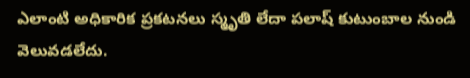ఎలాంటి అధికారిక ప్రకటనలు స్మృతి లేదా పలాష్ కుటుంబాల నుండి వెలువడలేదు.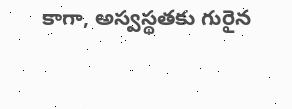కాగా, అస్వస్థతకు గురైన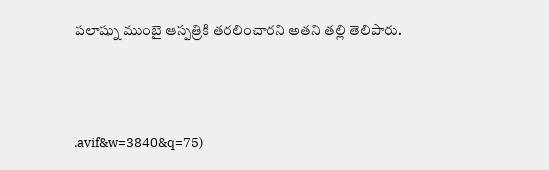పలాష్ను ముంబై ఆస్పత్రికి తరలించారని అతని తల్లి తెలిపారు.



.avif&w=3840&q=75)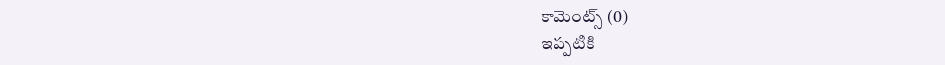కామెంట్స్ (0)
ఇప్పటికి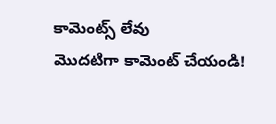కామెంట్స్ లేవు
మొదటిగా కామెంట్ చేయండి!